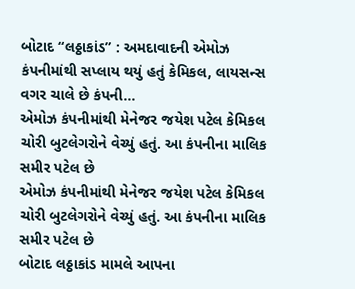બોટાદ “લઠ્ઠાકાંડ” : અમદાવાદની એમોઝ કંપનીમાંથી સપ્લાય થયું હતું કેમિકલ, લાયસન્સ વગર ચાલે છે કંપની…
એમોઝ કંપનીમાંથી મેનેજર જયેશ પટેલ કેમિકલ ચોરી બુટલેગરોને વેચ્યું હતું. આ કંપનીના માલિક સમીર પટેલ છે
એમોઝ કંપનીમાંથી મેનેજર જયેશ પટેલ કેમિકલ ચોરી બુટલેગરોને વેચ્યું હતું. આ કંપનીના માલિક સમીર પટેલ છે
બોટાદ લઠ્ઠાકાંડ મામલે આપના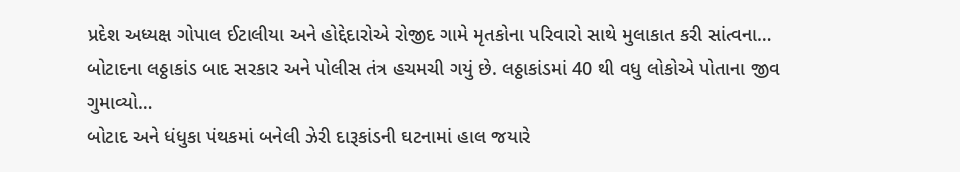પ્રદેશ અધ્યક્ષ ગોપાલ ઈટાલીયા અને હોદ્દેદારોએ રોજીદ ગામે મૃતકોના પરિવારો સાથે મુલાકાત કરી સાંત્વના…
બોટાદના લઠ્ઠાકાંડ બાદ સરકાર અને પોલીસ તંત્ર હચમચી ગયું છે. લઠ્ઠાકાંડમાં 40 થી વધુ લોકોએ પોતાના જીવ ગુમાવ્યો…
બોટાદ અને ધંધુકા પંથકમાં બનેલી ઝેરી દારૂકાંડની ઘટનામાં હાલ જયારે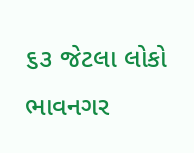૬૩ જેટલા લોકો ભાવનગર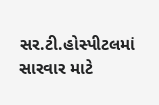સર.ટી.હોસ્પીટલમાં સારવાર માટે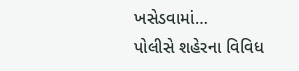ખસેડવામાં…
પોલીસે શહેરના વિવિધ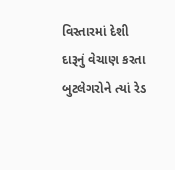વિસ્તારમાં દેશી દારૂનું વેચાણ કરતા બુટલેગરોને ત્યાં રેડ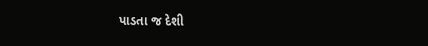પાડતા જ દેશી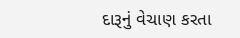દારૂનું વેચાણ કરતા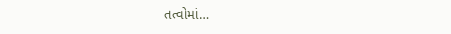તત્વોમાં…